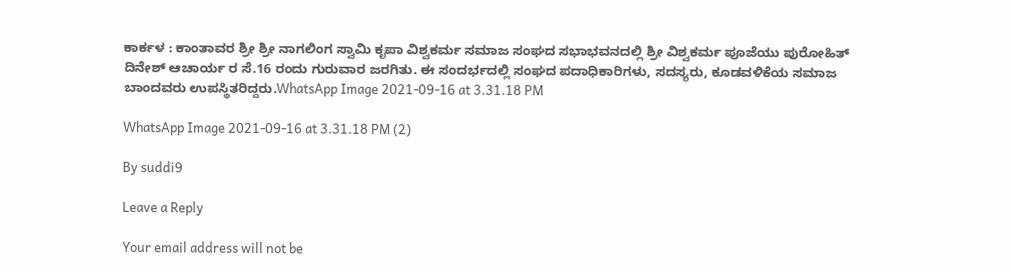ಕಾರ್ಕಳ : ಕಾಂತಾವರ ಶ್ರೀ ಶ್ರೀ ನಾಗಲಿಂಗ ಸ್ವಾಮಿ ಕೃಪಾ ವಿಶ್ವಕರ್ಮ ಸಮಾಜ ಸಂಘದ ಸಭಾಭವನದಲ್ಲಿ ಶ್ರೀ ವಿಶ್ವಕರ್ಮ ಪೂಜೆಯು ಪುರೋಹಿತ್ ದಿನೇಶ್ ಆಚಾರ್ಯ ರ ಸೆ.16 ರಂದು ಗುರುವಾರ ಜರಗಿತು. ಈ ಸಂದರ್ಭದಲ್ಲಿ ಸಂಘದ ಪದಾಧಿಕಾರಿಗಳು, ಸದಸ್ಯರು, ಕೂಡವಳಿಕೆಯ ಸಮಾಜ ಬಾಂದವರು ಉಪಸ್ಥಿತರಿದ್ದರು.WhatsApp Image 2021-09-16 at 3.31.18 PM

WhatsApp Image 2021-09-16 at 3.31.18 PM (2)

By suddi9

Leave a Reply

Your email address will not be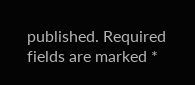published. Required fields are marked *